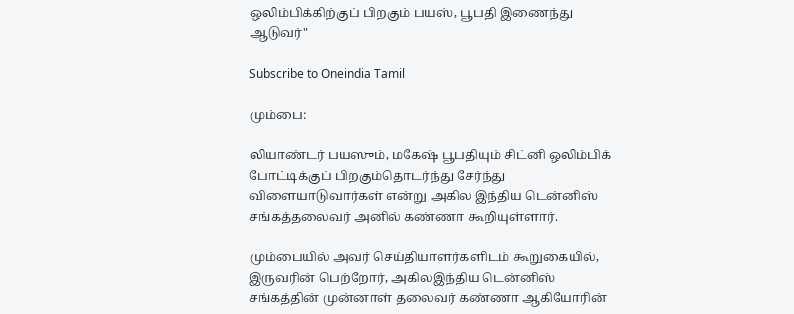ஒலிம்பிக்கிற்குப் பிறகும் பயஸ், பூபதி இணைந்து ஆடுவர்"

Subscribe to Oneindia Tamil

மும்பை:

லியாண்டர் பயஸும், மகேஷ் பூபதியும் சிட்னி ஒலிம்பிக் போட்டிக்குப் பிறகும்தொடர்ந்து சேர்ந்து விளையாடுவார்கள் என்று அகில இந்திய டென்னிஸ் சங்கத்தலைவர் அனில் கண்ணா கூறியுள்ளார்.

மும்பையில் அவர் செய்தியாளர்களிடம் கூறுகையில், இருவரின் பெற்றோர், அகிலஇந்திய டென்னிஸ் சங்கத்தின் முன்னாள் தலைவர் கண்ணா ஆகியோரின்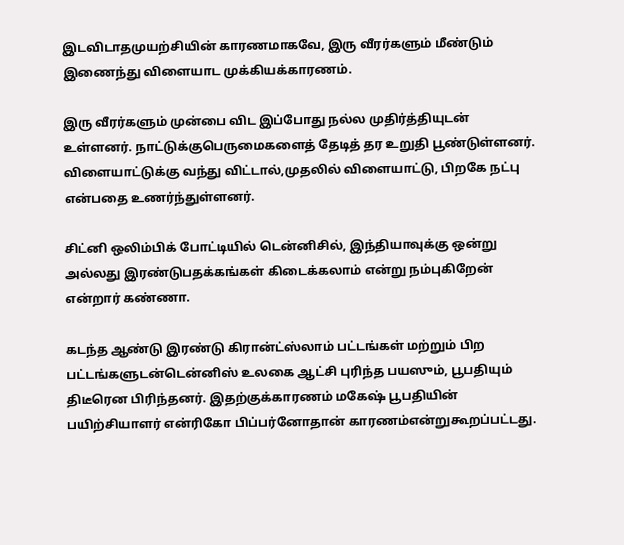இடவிடாதமுயற்சியின் காரணமாகவே, இரு வீரர்களும் மீண்டும் இணைந்து விளையாட முக்கியக்காரணம்.

இரு வீரர்களும் முன்பை விட இப்போது நல்ல முதிர்த்தியுடன் உள்ளனர். நாட்டுக்குபெருமைகளைத் தேடித் தர உறுதி பூண்டுள்ளனர். விளையாட்டுக்கு வந்து விட்டால்,முதலில் விளையாட்டு, பிறகே நட்பு என்பதை உணர்ந்துள்ளனர்.

சிட்னி ஒலிம்பிக் போட்டியில் டென்னிசில், இந்தியாவுக்கு ஒன்று அல்லது இரண்டுபதக்கங்கள் கிடைக்கலாம் என்று நம்புகிறேன் என்றார் கண்ணா.

கடந்த ஆண்டு இரண்டு கிரான்ட்ஸ்லாம் பட்டங்கள் மற்றும் பிற பட்டங்களுடன்டென்னிஸ் உலகை ஆட்சி புரிந்த பயஸும், பூபதியும் திடீரென பிரிந்தனர். இதற்குக்காரணம் மகேஷ் பூபதியின் பயிற்சியாளர் என்ரிகோ பிப்பர்னோதான் காரணம்என்றுகூறப்பட்டது.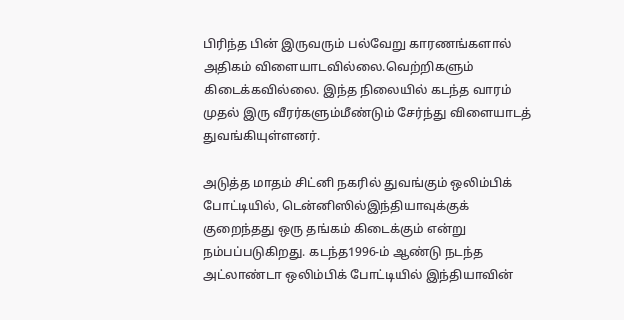பிரிந்த பின் இருவரும் பல்வேறு காரணங்களால் அதிகம் விளையாடவில்லை.வெற்றிகளும் கிடைக்கவில்லை. இந்த நிலையில் கடந்த வாரம் முதல் இரு வீரர்களும்மீண்டும் சேர்ந்து விளையாடத் துவங்கியுள்ளனர்.

அடுத்த மாதம் சிட்னி நகரில் துவங்கும் ஒலிம்பிக் போட்டியில், டென்னிஸில்இந்தியாவுக்குக் குறைந்தது ஒரு தங்கம் கிடைக்கும் என்று நம்பப்படுகிறது. கடந்த1996-ம் ஆண்டு நடந்த அட்லாண்டா ஒலிம்பிக் போட்டியில் இந்தியாவின்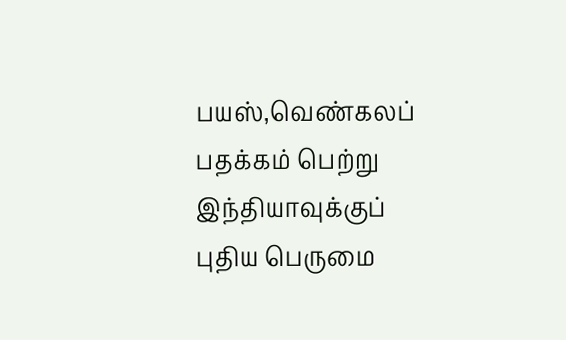பயஸ்,வெண்கலப் பதக்கம் பெற்று இந்தியாவுக்குப் புதிய பெருமை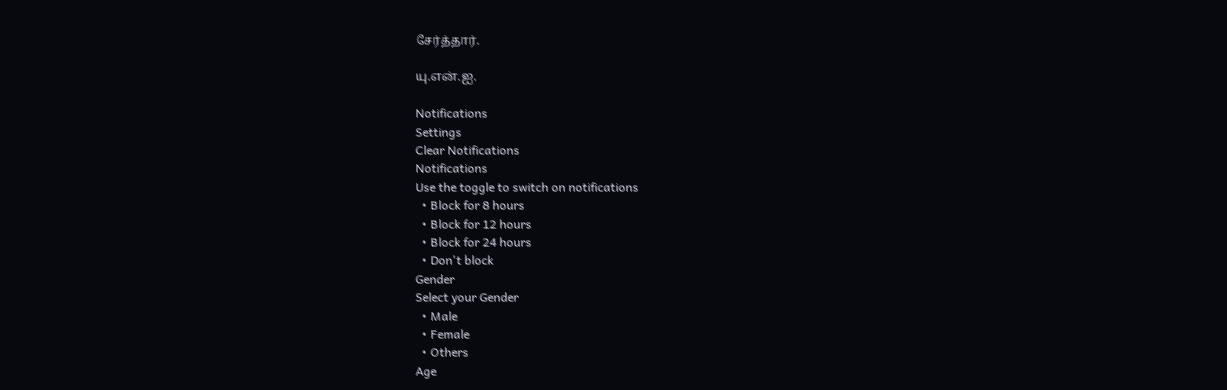சேர்த்தார்.

யு.என்.ஐ.

Notifications
Settings
Clear Notifications
Notifications
Use the toggle to switch on notifications
  • Block for 8 hours
  • Block for 12 hours
  • Block for 24 hours
  • Don't block
Gender
Select your Gender
  • Male
  • Female
  • Others
Age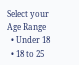Select your Age Range
  • Under 18
  • 18 to 25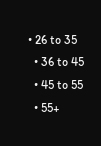• 26 to 35
  • 36 to 45
  • 45 to 55
  • 55+